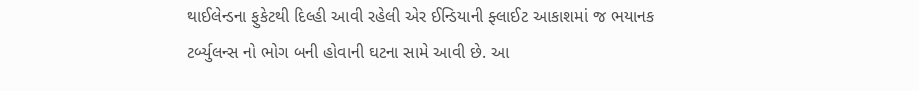થાઈલેન્ડના ફુકેટથી દિલ્હી આવી રહેલી એર ઈન્ડિયાની ફ્લાઈટ આકાશમાં જ ભયાનક ટર્બ્યુલન્સ નો ભોગ બની હોવાની ઘટના સામે આવી છે. આ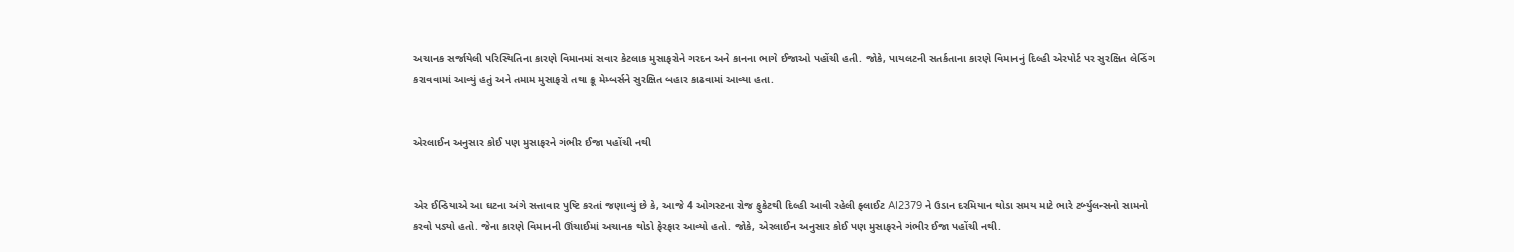અચાનક સર્જાયેલી પરિસ્થિતિના કારણે વિમાનમાં સવાર કેટલાક મુસાફરોને ગરદન અને કાનના ભાગે ઈજાઓ પહોંચી હતી. જોકે, પાયલટની સતર્કતાના કારણે વિમાનનું દિલ્હી એરપોર્ટ પર સુરક્ષિત લેન્ડિંગ કરાવવામાં આવ્યું હતું અને તમામ મુસાફરો તથા ક્રૂ મેમ્બર્સને સુરક્ષિત બહાર કાઢવામાં આવ્યા હતા.


એરલાઈન અનુસાર કોઈ પણ મુસાફરને ગંભીર ઈજા પહોંચી નથી


એર ઈન્ડિયાએ આ ઘટના અંગે સત્તાવાર પુષ્ટિ કરતાં જણાવ્યું છે કે, આજે 4 ઓગસ્ટના રોજ ફુકેટથી દિલ્હી આવી રહેલી ફ્લાઈટ AI2379 ને ઉડાન દરમિયાન થોડા સમય માટે ભારે ટર્બ્યુલન્સનો સામનો કરવો પડ્યો હતો. જેના કારણે વિમાનની ઊંચાઈમાં અચાનક થોડો ફેરફાર આવ્યો હતો. જોકે, એરલાઈન અનુસાર કોઈ પણ મુસાફરને ગંભીર ઈજા પહોંચી નથી.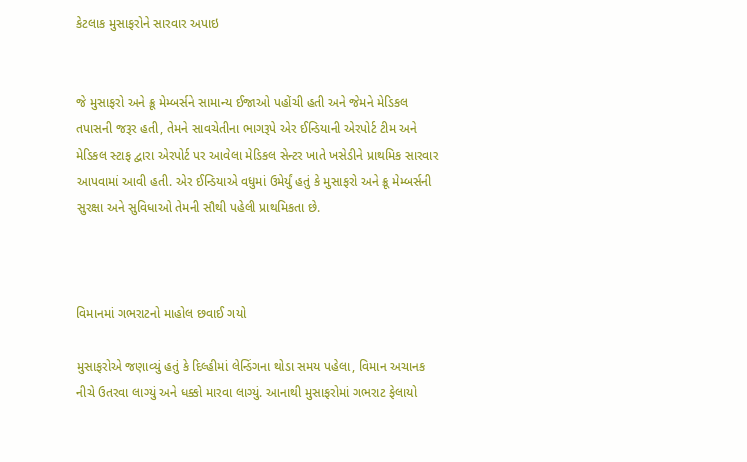કેટલાક મુસાફરોને સારવાર અપાઇ


જે મુસાફરો અને ક્રૂ મેમ્બર્સને સામાન્ય ઈજાઓ પહોંચી હતી અને જેમને મેડિકલ તપાસની જરૂર હતી, તેમને સાવચેતીના ભાગરૂપે એર ઈન્ડિયાની એરપોર્ટ ટીમ અને મેડિકલ સ્ટાફ દ્વારા એરપોર્ટ પર આવેલા મેડિકલ સેન્ટર ખાતે ખસેડીને પ્રાથમિક સારવાર આપવામાં આવી હતી. એર ઈન્ડિયાએ વધુમાં ઉમેર્યું હતું કે મુસાફરો અને ક્રૂ મેમ્બર્સની સુરક્ષા અને સુવિધાઓ તેમની સૌથી પહેલી પ્રાથમિકતા છે.



વિમાનમાં ગભરાટનો માહોલ છવાઈ ગયો

મુસાફરોએ જણાવ્યું હતું કે દિલ્હીમાં લેન્ડિંગના થોડા સમય પહેલા, વિમાન અચાનક નીચે ઉતરવા લાગ્યું અને ધક્કો મારવા લાગ્યું. આનાથી મુસાફરોમાં ગભરાટ ફેલાયો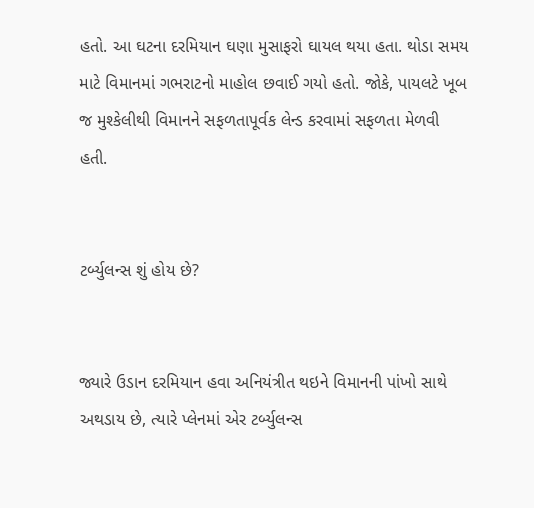હતો. આ ઘટના દરમિયાન ઘણા મુસાફરો ઘાયલ થયા હતા. થોડા સમય માટે વિમાનમાં ગભરાટનો માહોલ છવાઈ ગયો હતો. જોકે, પાયલટે ખૂબ જ મુશ્કેલીથી વિમાનને સફળતાપૂર્વક લેન્ડ કરવામાં સફળતા મેળવી હતી.


ટર્બ્યુલન્સ શું હોય છે?


જ્યારે ઉડાન દરમિયાન હવા અનિયંત્રીત થઇને વિમાનની પાંખો સાથે અથડાય છે, ત્યારે પ્લેનમાં એર ટર્બ્યુલન્સ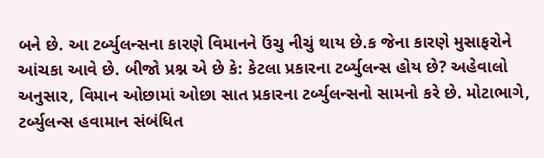બને છે. આ ટર્બ્યુલન્સના કારણે વિમાનને ઉંચુ નીચું થાય છે.ક જેના કારણે મુસાફરોને આંચકા આવે છે. બીજો પ્રશ્ન એ છે કે: કેટલા પ્રકારના ટર્બ્યુલન્સ હોય છે? અહેવાલો અનુસાર, વિમાન ઓછામાં ઓછા સાત પ્રકારના ટર્બ્યુલન્સનો સામનો કરે છે. મોટાભાગે, ટર્બ્યુલન્સ હવામાન સંબંધિત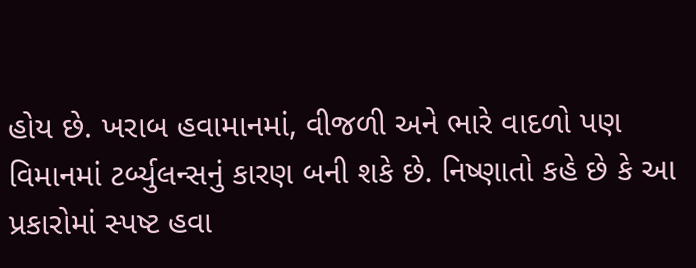હોય છે. ખરાબ હવામાનમાં, વીજળી અને ભારે વાદળો પણ વિમાનમાં ટર્બ્યુલન્સનું કારણ બની શકે છે. નિષ્ણાતો કહે છે કે આ પ્રકારોમાં સ્પષ્ટ હવા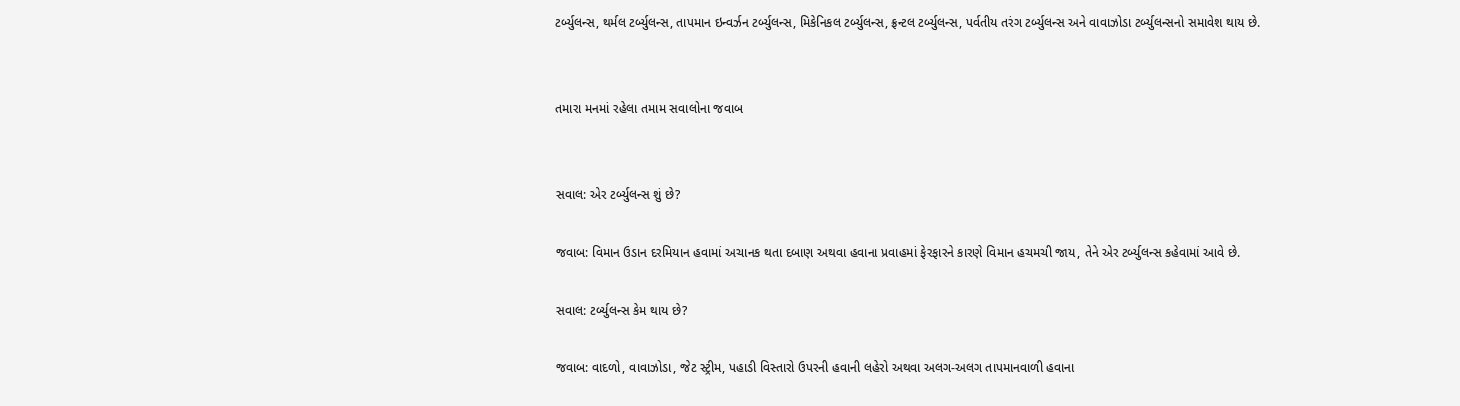ટર્બ્યુલન્સ, થર્મલ ટર્બ્યુલન્સ, તાપમાન ઇન્વર્ઝન ટર્બ્યુલન્સ, મિકેનિકલ ટર્બ્યુલન્સ, ફ્રન્ટલ ટર્બ્યુલન્સ, પર્વતીય તરંગ ટર્બ્યુલન્સ અને વાવાઝોડા ટર્બ્યુલન્સનો સમાવેશ થાય છે.


તમારા મનમાં રહેલા તમામ સવાલોના જવાબ


સવાલ: એર ટર્બ્યુલન્સ શું છે?

જવાબ: વિમાન ઉડાન દરમિયાન હવામાં અચાનક થતા દબાણ અથવા હવાના પ્રવાહમાં ફેરફારને કારણે વિમાન હચમચી જાય, તેને એર ટર્બ્યુલન્સ કહેવામાં આવે છે.

સવાલ: ટર્બ્યુલન્સ કેમ થાય છે?

જવાબ: વાદળો, વાવાઝોડા, જેટ સ્ટ્રીમ, પહાડી વિસ્તારો ઉપરની હવાની લહેરો અથવા અલગ-અલગ તાપમાનવાળી હવાના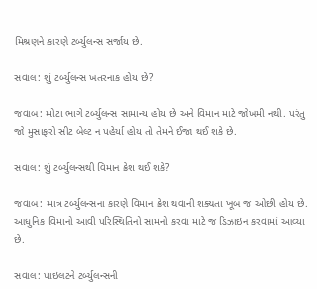મિશ્રણને કારણે ટર્બ્યુલન્સ સર્જાય છે.

સવાલ: શું ટર્બ્યુલન્સ ખતરનાક હોય છે?

જવાબ: મોટા ભાગે ટર્બ્યુલન્સ સામાન્ય હોય છે અને વિમાન માટે જોખમી નથી. પરંતુ જો મુસાફરો સીટ બેલ્ટ ન પહેર્યા હોય તો તેમને ઈજા થઈ શકે છે.

સવાલ: શું ટર્બ્યુલન્સથી વિમાન ક્રેશ થઈ શકે?

જવાબ: માત્ર ટર્બ્યુલન્સના કારણે વિમાન ક્રેશ થવાની શક્યતા ખૂબ જ ઓછી હોય છે. આધુનિક વિમાનો આવી પરિસ્થિતિનો સામનો કરવા માટે જ ડિઝાઇન કરવામાં આવ્યા છે.

સવાલ: પાઇલટને ટર્બ્યુલન્સની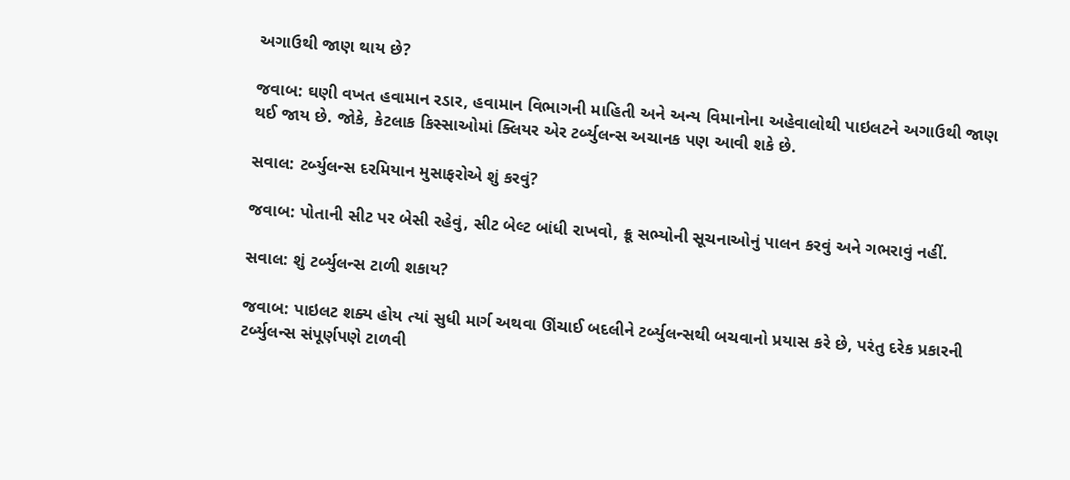અગાઉથી જાણ થાય છે?

જવાબ: ઘણી વખત હવામાન રડાર, હવામાન વિભાગની માહિતી અને અન્ય વિમાનોના અહેવાલોથી પાઇલટને અગાઉથી જાણ થઈ જાય છે. જોકે, કેટલાક કિસ્સાઓમાં ક્લિયર એર ટર્બ્યુલન્સ અચાનક પણ આવી શકે છે.

સવાલ: ટર્બ્યુલન્સ દરમિયાન મુસાફરોએ શું કરવું?

જવાબ: પોતાની સીટ પર બેસી રહેવું, સીટ બેલ્ટ બાંધી રાખવો, ક્રૂ સભ્યોની સૂચનાઓનું પાલન કરવું અને ગભરાવું નહીં.

સવાલ: શું ટર્બ્યુલન્સ ટાળી શકાય?

જવાબ: પાઇલટ શક્ય હોય ત્યાં સુધી માર્ગ અથવા ઊંચાઈ બદલીને ટર્બ્યુલન્સથી બચવાનો પ્રયાસ કરે છે, પરંતુ દરેક પ્રકારની ટર્બ્યુલન્સ સંપૂર્ણપણે ટાળવી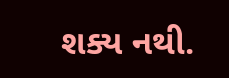શક્ય નથી.